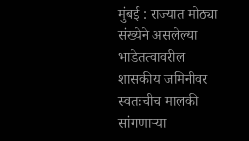मुंबई : राज्यात मोठ्या संख्येने असलेल्या भाडेतत्वावरील शासकीय जमिनीवर स्वतःचीच मालकी सांगणाऱ्या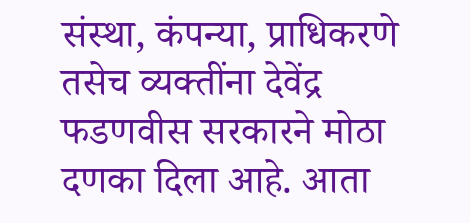संस्था, कंपन्या, प्राधिकरणे तसेच व्यक्तींना देवेंद्र फडणवीस सरकारने मोठा दणका दिला आहे. आता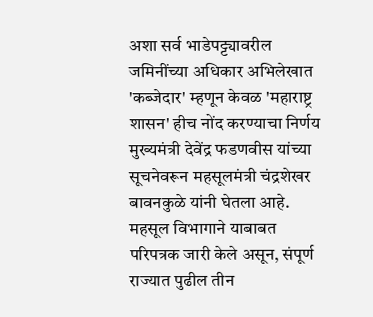अशा सर्व भाडेपट्ट्यावरील जमिनींच्या अधिकार अभिलेखात 'कब्जेदार' म्हणून केवळ 'महाराष्ट्र शासन' हीच नोंद करण्याचा निर्णय मुख्यमंत्री देवेंद्र फडणवीस यांच्या सूचनेवरून महसूलमंत्री चंद्रशेखर बावनकुळे यांनी घेतला आहे. महसूल विभागाने याबाबत परिपत्रक जारी केले असून, संपूर्ण राज्यात पुढील तीन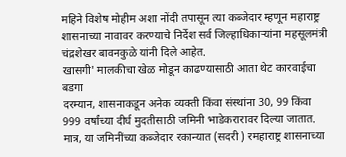महिने विशेष मोहीम अशा नोंदी तपासून त्या कब्जेदार म्हणून महाराष्ट्र शासनाच्या नावावर करण्याचे निर्देश सर्व जिल्हाधिकाऱ्यांना महसूलमंत्री चंद्रशेखर बावनकुळे यांनी दिले आहेत.
खासगी' मालकीचा खेळ मोडून काढण्यासाठी आता थेट कारवाईचा बडगा
दरम्यान, शासनाकडून अनेक व्यक्ती किंवा संस्थांना 30, 99 किंवा 999 वर्षांच्या दीर्घ मुदतीसाठी जमिनी भाडेकरारावर दिल्या जातात. मात्र, या जमिनींच्या कब्जेदार रकान्यात (सदरी ) रमहाराष्ट्र शासनाच्या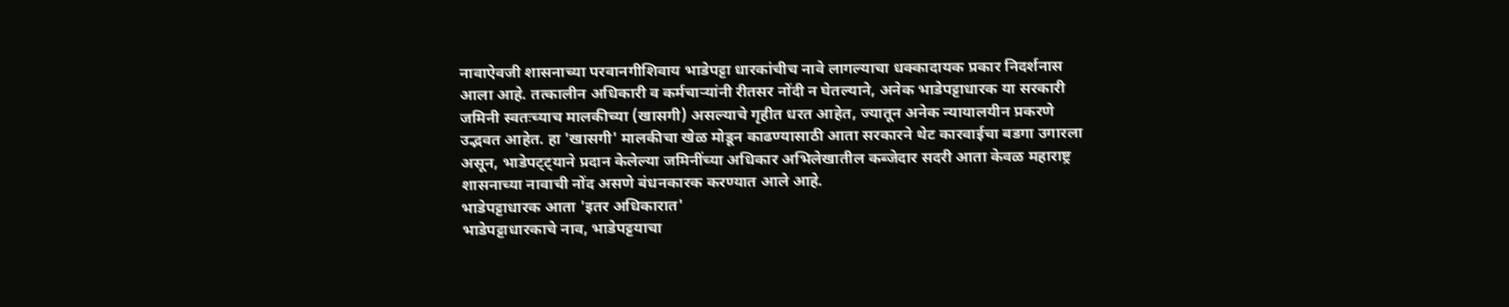नावाऐवजी शासनाच्या परवानगीशिवाय भाडेपट्टा धारकांचीच नावे लागल्याचा धक्कादायक प्रकार निदर्शनास आला आहे. तत्कालीन अधिकारी व कर्मचाऱ्यांनी रीतसर नोंदी न घेतल्याने, अनेक भाडेपट्टाधारक या सरकारी जमिनी स्वतःच्याच मालकीच्या (खासगी) असल्याचे गृहीत धरत आहेत, ज्यातून अनेक न्यायालयीन प्रकरणे उद्भवत आहेत. हा 'खासगी' मालकीचा खेळ मोडून काढण्यासाठी आता सरकारने थेट कारवाईचा बडगा उगारला असून, भाडेपट्ट्याने प्रदान केलेल्या जमिनींच्या अधिकार अभिलेखातील कब्जेदार सदरी आता केवळ महाराष्ट्र शासनाच्या नावाची नोंद असणे बंधनकारक करण्यात आले आहे.
भाडेपट्टाधारक आता 'इतर अधिकारात'
भाडेपट्टाधारकाचे नाव, भाडेपट्टयाचा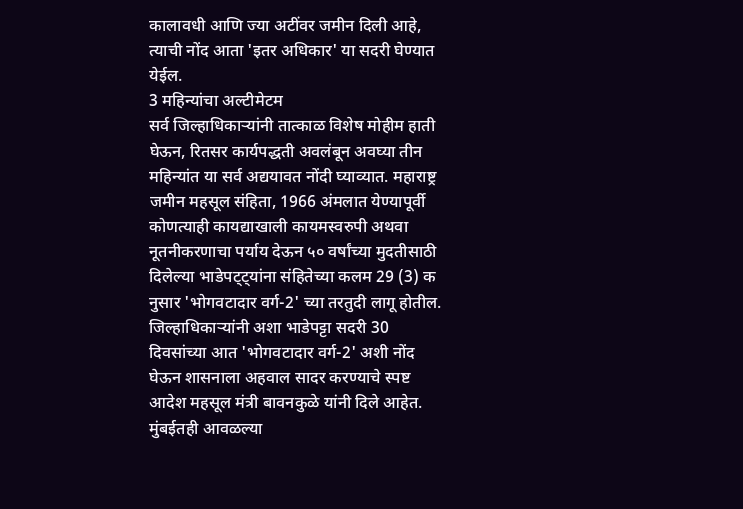कालावधी आणि ज्या अटींवर जमीन दिली आहे, त्याची नोंद आता 'इतर अधिकार' या सदरी घेण्यात येईल.
3 महिन्यांचा अल्टीमेटम
सर्व जिल्हाधिकाऱ्यांनी तात्काळ विशेष मोहीम हाती घेऊन, रितसर कार्यपद्धती अवलंबून अवघ्या तीन महिन्यांत या सर्व अद्ययावत नोंदी घ्याव्यात. महाराष्ट्र जमीन महसूल संहिता, 1966 अंमलात येण्यापूर्वी कोणत्याही कायद्याखाली कायमस्वरुपी अथवा नूतनीकरणाचा पर्याय देऊन ५० वर्षांच्या मुदतीसाठी दिलेल्या भाडेपट्ट्यांना संहितेच्या कलम 29 (3) क नुसार 'भोगवटादार वर्ग-2' च्या तरतुदी लागू होतील. जिल्हाधिकाऱ्यांनी अशा भाडेपट्टा सदरी 30 दिवसांच्या आत 'भोगवटादार वर्ग-2' अशी नोंद घेऊन शासनाला अहवाल सादर करण्याचे स्पष्ट आदेश महसूल मंत्री बावनकुळे यांनी दिले आहेत.
मुंबईतही आवळल्या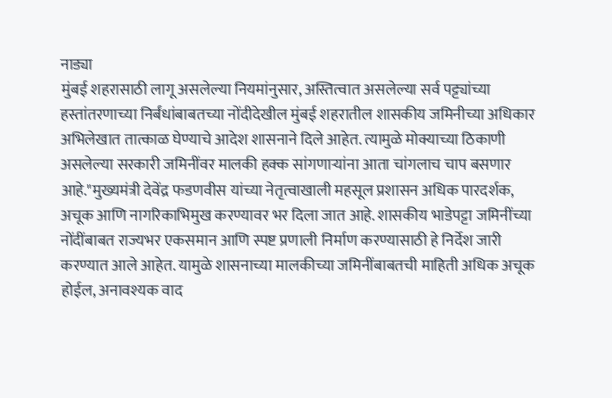नाड्या
मुंबई शहरासाठी लागू असलेल्या नियमांनुसार, अस्तित्वात असलेल्या सर्व पट्ट्यांच्या हस्तांतरणाच्या निर्बंधांबाबतच्या नोंदीदेखील मुंबई शहरातील शासकीय जमिनीच्या अधिकार अभिलेखात तात्काळ घेण्याचे आदेश शासनाने दिले आहेत. त्यामुळे मोक्याच्या ठिकाणी असलेल्या सरकारी जमिनींवर मालकी हक्क सांगणाऱ्यांना आता चांगलाच चाप बसणार आहे."मुख्यमंत्री देवेंद्र फडणवीस यांच्या नेतृत्वाखाली महसूल प्रशासन अधिक पारदर्शक, अचूक आणि नागरिकाभिमुख करण्यावर भर दिला जात आहे. शासकीय भाडेपट्टा जमिनींच्या नोंदींबाबत राज्यभर एकसमान आणि स्पष्ट प्रणाली निर्माण करण्यासाठी हे निर्देश जारी करण्यात आले आहेत. यामुळे शासनाच्या मालकीच्या जमिनींबाबतची माहिती अधिक अचूक होईल, अनावश्यक वाद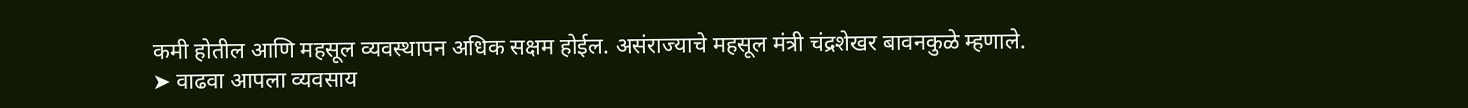कमी होतील आणि महसूल व्यवस्थापन अधिक सक्षम होईल. असंराज्याचे महसूल मंत्री चंद्रशेखर बावनकुळे म्हणाले.
➤ वाढवा आपला व्यवसाय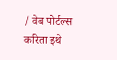/ वेब पोर्टल्स करिता इथे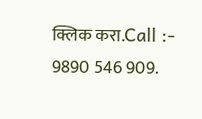क्लिक करा.Call :- 9890 546 909.